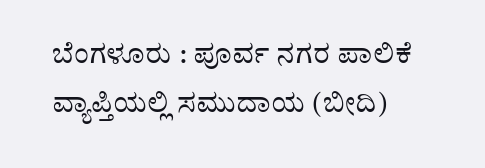ಬೆಂಗಳೂರು : ಪೂರ್ವ ನಗರ ಪಾಲಿಕೆ ವ್ಯಾಪ್ತಿಯಲ್ಲಿ ಸಮುದಾಯ (ಬೀದಿ)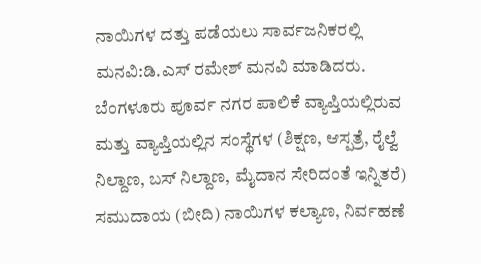ನಾಯಿಗಳ ದತ್ತು ಪಡೆಯಲು ಸಾರ್ವಜನಿಕರಲ್ಲಿ ಮನವಿ:ಡಿ.ಎಸ್ ರಮೇಶ್ ಮನವಿ ಮಾಡಿದರು.
ಬೆಂಗಳೂರು ಪೂರ್ವ ನಗರ ಪಾಲಿಕೆ ವ್ಯಾಪ್ತಿಯಲ್ಲಿರುವ ಮತ್ತು ವ್ಯಾಪ್ತಿಯಲ್ಲಿನ ಸಂಸ್ಥೆಗಳ (ಶಿಕ್ಷಣ, ಆಸ್ಪತ್ರೆ, ರೈಲ್ವೆ ನಿಲ್ದಾಣ, ಬಸ್ ನಿಲ್ದಾಣ, ಮೈದಾನ ಸೇರಿದಂತೆ ಇನ್ನಿತರೆ) ಸಮುದಾಯ (ಬೀದಿ) ನಾಯಿಗಳ ಕಲ್ಯಾಣ, ನಿರ್ವಹಣೆ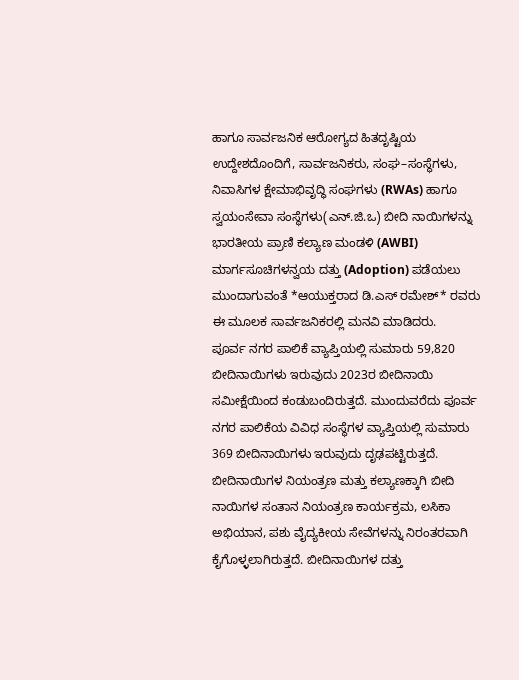ಹಾಗೂ ಸಾರ್ವಜನಿಕ ಆರೋಗ್ಯದ ಹಿತದೃಷ್ಟಿಯ ಉದ್ದೇಶದೊಂದಿಗೆ, ಸಾರ್ವಜನಿಕರು, ಸಂಘ–ಸಂಸ್ಥೆಗಳು, ನಿವಾಸಿಗಳ ಕ್ಷೇಮಾಭಿವೃದ್ಧಿ ಸಂಘಗಳು (RWAs) ಹಾಗೂ ಸ್ವಯಂಸೇವಾ ಸಂಸ್ಥೆಗಳು(ಎನ್.ಜಿ.ಒ) ಬೀದಿ ನಾಯಿಗಳನ್ನು ಭಾರತೀಯ ಪ್ರಾಣಿ ಕಲ್ಯಾಣ ಮಂಡಳಿ (AWBI) ಮಾರ್ಗಸೂಚಿಗಳನ್ವಯ ದತ್ತು (Adoption) ಪಡೆಯಲು ಮುಂದಾಗುವಂತೆ *ಆಯುಕ್ತರಾದ ಡಿ.ಎಸ್ ರಮೇಶ್* ರವರು ಈ ಮೂಲಕ ಸಾರ್ವಜನಿಕರಲ್ಲಿ ಮನವಿ ಮಾಡಿದರು.
ಪೂರ್ವ ನಗರ ಪಾಲಿಕೆ ವ್ಯಾಪ್ತಿಯಲ್ಲಿ ಸುಮಾರು 59,820 ಬೀದಿನಾಯಿಗಳು ಇರುವುದು 2023ರ ಬೀದಿನಾಯಿ ಸಮೀಕ್ಷೆಯಿಂದ ಕಂಡುಬಂದಿರುತ್ತದೆ. ಮುಂದುವರೆದು ಪೂರ್ವ ನಗರ ಪಾಲಿಕೆಯ ವಿವಿಧ ಸಂಸ್ಥೆಗಳ ವ್ಯಾಪ್ತಿಯಲ್ಲಿ ಸುಮಾರು 369 ಬೀದಿನಾಯಿಗಳು ಇರುವುದು ದೃಢಪಟ್ಟಿರುತ್ತದೆ. ಬೀದಿನಾಯಿಗಳ ನಿಯಂತ್ರಣ ಮತ್ತು ಕಲ್ಯಾಣಕ್ಕಾಗಿ ಬೀದಿ ನಾಯಿಗಳ ಸಂತಾನ ನಿಯಂತ್ರಣ ಕಾರ್ಯಕ್ರಮ, ಲಸಿಕಾ ಅಭಿಯಾನ, ಪಶು ವೈದ್ಯಕೀಯ ಸೇವೆಗಳನ್ನು ನಿರಂತರವಾಗಿ ಕೈಗೊಳ್ಳಲಾಗಿರುತ್ತದೆ. ಬೀದಿನಾಯಿಗಳ ದತ್ತು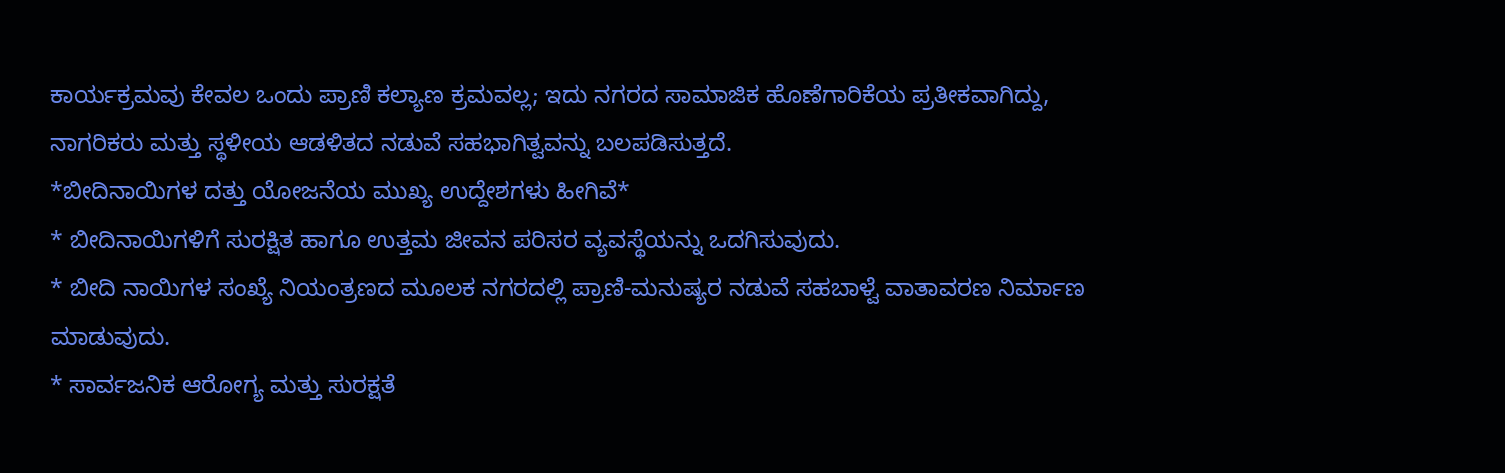ಕಾರ್ಯಕ್ರಮವು ಕೇವಲ ಒಂದು ಪ್ರಾಣಿ ಕಲ್ಯಾಣ ಕ್ರಮವಲ್ಲ; ಇದು ನಗರದ ಸಾಮಾಜಿಕ ಹೊಣೆಗಾರಿಕೆಯ ಪ್ರತೀಕವಾಗಿದ್ದು, ನಾಗರಿಕರು ಮತ್ತು ಸ್ಥಳೀಯ ಆಡಳಿತದ ನಡುವೆ ಸಹಭಾಗಿತ್ವವನ್ನು ಬಲಪಡಿಸುತ್ತದೆ.
*ಬೀದಿನಾಯಿಗಳ ದತ್ತು ಯೋಜನೆಯ ಮುಖ್ಯ ಉದ್ದೇಶಗಳು ಹೀಗಿವೆ*
* ಬೀದಿನಾಯಿಗಳಿಗೆ ಸುರಕ್ಷಿತ ಹಾಗೂ ಉತ್ತಮ ಜೀವನ ಪರಿಸರ ವ್ಯವಸ್ಥೆಯನ್ನು ಒದಗಿಸುವುದು.
* ಬೀದಿ ನಾಯಿಗಳ ಸಂಖ್ಯೆ ನಿಯಂತ್ರಣದ ಮೂಲಕ ನಗರದಲ್ಲಿ ಪ್ರಾಣಿ-ಮನುಷ್ಯರ ನಡುವೆ ಸಹಬಾಳ್ವೆ ವಾತಾವರಣ ನಿರ್ಮಾಣ ಮಾಡುವುದು.
* ಸಾರ್ವಜನಿಕ ಆರೋಗ್ಯ ಮತ್ತು ಸುರಕ್ಷತೆ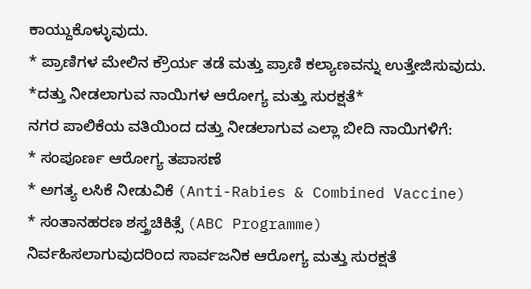ಕಾಯ್ದುಕೊಳ್ಳುವುದು.
* ಪ್ರಾಣಿಗಳ ಮೇಲಿನ ಕ್ರೌರ್ಯ ತಡೆ ಮತ್ತು ಪ್ರಾಣಿ ಕಲ್ಯಾಣವನ್ನು ಉತ್ತೇಜಿಸುವುದು.
*ದತ್ತು ನೀಡಲಾಗುವ ನಾಯಿಗಳ ಆರೋಗ್ಯ ಮತ್ತು ಸುರಕ್ಷತೆ*
ನಗರ ಪಾಲಿಕೆಯ ವತಿಯಿಂದ ದತ್ತು ನೀಡಲಾಗುವ ಎಲ್ಲಾ ಬೀದಿ ನಾಯಿಗಳಿಗೆ:
* ಸಂಪೂರ್ಣ ಆರೋಗ್ಯ ತಪಾಸಣೆ
* ಅಗತ್ಯ ಲಸಿಕೆ ನೀಡುವಿಕೆ (Anti-Rabies & Combined Vaccine)
* ಸಂತಾನಹರಣ ಶಸ್ತ್ರಚಿಕಿತ್ಸೆ (ABC Programme)
ನಿರ್ವಹಿಸಲಾಗುವುದರಿಂದ ಸಾರ್ವಜನಿಕ ಆರೋಗ್ಯ ಮತ್ತು ಸುರಕ್ಷತೆ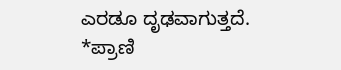ಎರಡೂ ದೃಢವಾಗುತ್ತದೆ.
*ಪ್ರಾಣಿ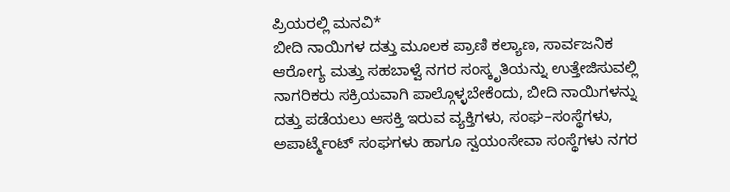ಪ್ರಿಯರಲ್ಲಿ ಮನವಿ*
ಬೀದಿ ನಾಯಿಗಳ ದತ್ತು ಮೂಲಕ ಪ್ರಾಣಿ ಕಲ್ಯಾಣ, ಸಾರ್ವಜನಿಕ ಆರೋಗ್ಯ ಮತ್ತು ಸಹಬಾಳ್ವೆ ನಗರ ಸಂಸ್ಕೃತಿಯನ್ನು ಉತ್ತೇಜಿಸುವಲ್ಲಿ ನಾಗರಿಕರು ಸಕ್ರಿಯವಾಗಿ ಪಾಲ್ಗೊಳ್ಳಬೇಕೆಂದು, ಬೀದಿ ನಾಯಿಗಳನ್ನು ದತ್ತು ಪಡೆಯಲು ಆಸಕ್ತಿ ಇರುವ ವ್ಯಕ್ತಿಗಳು, ಸಂಘ–ಸಂಸ್ಥೆಗಳು, ಅಪಾರ್ಟ್ಮೆಂಟ್ ಸಂಘಗಳು ಹಾಗೂ ಸ್ವಯಂಸೇವಾ ಸಂಸ್ಥೆಗಳು ನಗರ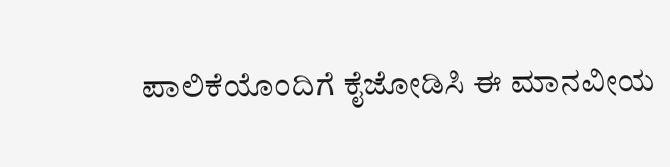ಪಾಲಿಕೆಯೊಂದಿಗೆ ಕೈಜೋಡಿಸಿ ಈ ಮಾನವೀಯ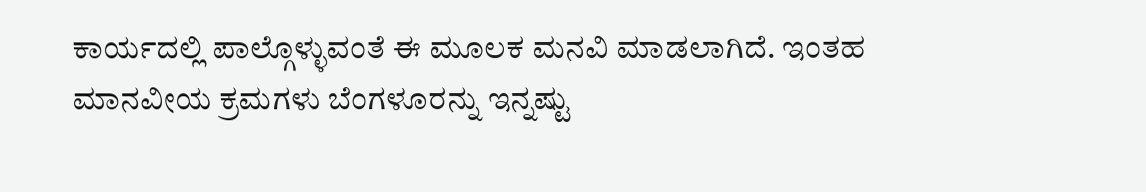ಕಾರ್ಯದಲ್ಲಿ ಪಾಲ್ಗೊಳ್ಳುವಂತೆ ಈ ಮೂಲಕ ಮನವಿ ಮಾಡಲಾಗಿದೆ. ಇಂತಹ ಮಾನವೀಯ ಕ್ರಮಗಳು ಬೆಂಗಳೂರನ್ನು ಇನ್ನಷ್ಟು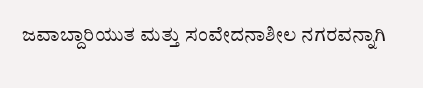ಜವಾಬ್ದಾರಿಯುತ ಮತ್ತು ಸಂವೇದನಾಶೀಲ ನಗರವನ್ನಾಗಿ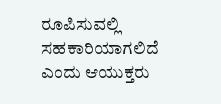ರೂಪಿಸುವಲ್ಲಿ ಸಹಕಾರಿಯಾಗಲಿದೆ ಎಂದು ಆಯುಕ್ತರು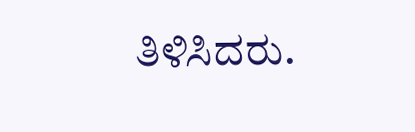ತಿಳಿಸಿದರು.